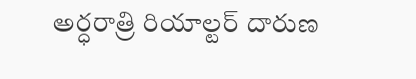అర్ధరాత్రి రియాల్టర్ దారుణ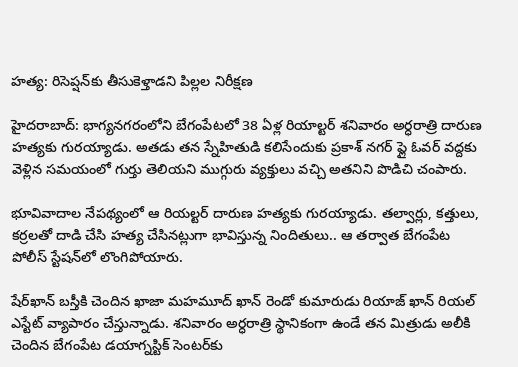హత్య: రిసెప్షన్‌కు తీసుకెళ్తాడని పిల్లల నిరీక్షణ

హైదరాబాద్: భాగ్యనగరంలోని బేగంపేటలో 38 ఏళ్ల రియాల్టర్ శనివారం అర్ధరాత్రి దారుణ హత్యకు గురయ్యాడు. అతడు తన స్నేహితుడి కలిసేందుకు ప్రకాశ్ నగర్ ఫ్లై ఓవర్ వద్దకు వెళ్లిన సమయంలో గుర్తు తెలియని ముగ్గురు వ్యక్తులు వచ్చి అతనిని పొడిచి చంపారు.

భూవివాదాల నేపథ్యంలో ఆ రియల్టర్‌ దారుణ హత్యకు గురయ్యాడు. తల్వార్లు, కత్తులు, కర్రలతో దాడి చేసి హత్య చేసినట్లుగా భావిస్తున్న నిందితులు.. ఆ తర్వాత బేగంపేట పోలీస్‌ స్టేషన్‌లో లొంగిపోయారు.

షేర్‌ఖాన్‌ బస్తీకి చెందిన ఖాజా మహమూద్‌ ఖాన్‌ రెండో కుమారుడు రియాజ్ ఖాన్ రియల్‌ ఎస్టేట్‌ వ్యాపారం చేస్తున్నాడు. శనివారం అర్ధరాత్రి స్థానికంగా ఉండే తన మిత్రుడు అలీకి చెందిన బేగంపేట డయాగ్నస్టిక్‌ సెంటర్‌కు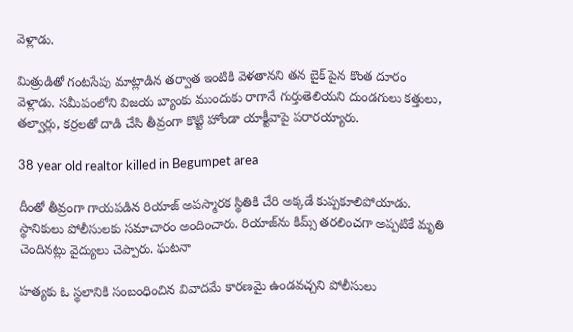వెళ్లాడు.

మిత్రుడితో గంటసేపు మాట్లాడిన తర్వాత ఇంటికి వెళతానని తన బైక్ పైన కొంత దూరం వెళ్లాడు. సమీపంలోని విజయ బ్యాంకు ముందుకు రాగానే గుర్తుతెలియని దుండగులు కత్తులు, తల్వార్లు, కర్రలతో దాడి చేసి తీవ్రంగా కొట్టి హోండా యాక్టీవాపై పరారయ్యారు.

38 year old realtor killed in Begumpet area

దీంతో తీవ్రంగా గాయపడిన రియాజ్‌ అపస్మారక స్థితికి చేరి అక్కడే కుప్పకూలిపోయాడు. స్థానికులు పోలీసులకు సమాచారం అందించారు. రియాజ్‌ను కిమ్స్‌ తరలించగా అప్పటికే మృతి చెందినట్లు వైద్యులు చెప్పారు. ఘటనా

హత్యకు ఓ స్థలానికి సంబంధించిన వివాదమే కారణమై ఉండవచ్చని పోలీసులు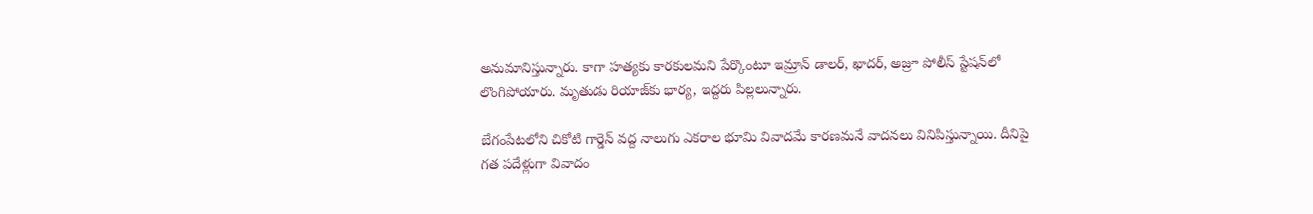అనుమానిస్తున్నారు. కాగా హత్యకు కారకులమని పేర్కొంటూ ఇమ్రాన్‌ డాలర్‌, ఖాదర్‌, అజ్రూ పోలీస్ స్టేషన్‌లో లొంగిపోయారు. మృతుడు రియాజ్‌కు భార్య, ఇద్దరు పిల్లలున్నారు.

బేగంపేటలోని చికోటి గార్డెన్ వద్ద నాలుగు ఎకరాల భూమి వివాదమే కారణమనే వాదనలు వినిపిస్తున్నాయి. దీనిపై గత పదేళ్లుగా వివాదం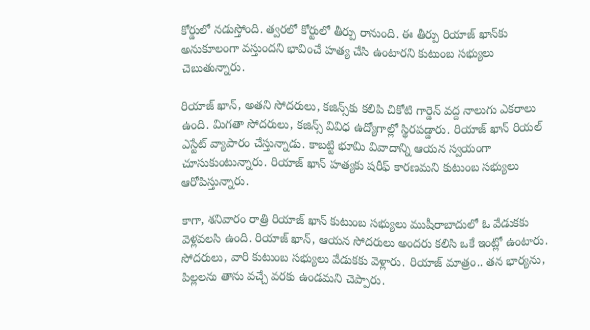కోర్డులో నడుస్తోంది. త్వరలో కోర్టులో తీర్పు రానుంది. ఈ తీర్పు రియాజ్ ఖాన్‌కు అనుకూలంగా వస్తుందని భావించే హత్య చేసి ఉంటారని కుటుంబ సభ్యులు చెబుతున్నారు.

రియాజ్ ఖాన్, అతని సోదరులు, కజిన్స్‌కు కలిపి చికోటి గార్డెన్ వద్ద నాలుగు ఎకరాలు ఉంది. మిగతా సోదరులు, కజిన్స్ వివిధ ఉద్యోగాల్లో స్థిరపడ్డారు. రియాజ్ ఖాన్ రియల్ ఎస్టేట్ వ్యాపారం చేస్తున్నాడు. కాబట్టి భూమి వివాదాన్ని ఆయన స్వయంగా చూసుకుంటున్నారు. రియాజ్ ఖాన్ హత్యకు షరీఫ్ కారణమని కుటుంబ సభ్యులు ఆరోపిస్తున్నారు.

కాగా, శనివారం రాత్రి రియాజ్ ఖాన్ కుటుంబ సభ్యులు ముషీరాబాదులో ఓ వేడుకకు వెళ్లవలసి ఉంది. రియాజ్ ఖాన్, ఆయన సోదరులు అందరు కలిసి ఒకే ఇంట్లో ఉంటారు. సోదరులు, వారి కుటుంబ సభ్యులు వేడుకకు వెళ్లారు. రియాజ్ మాత్రం.. తన భార్యను, పిల్లలను తాను వచ్చే వరకు ఉండమని చెప్పారు.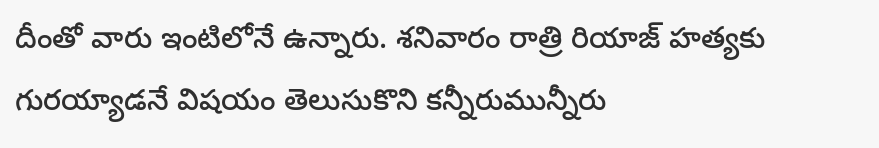దీంతో వారు ఇంటిలోనే ఉన్నారు. శనివారం రాత్రి రియాజ్ హత్యకు గురయ్యాడనే విషయం తెలుసుకొని కన్నీరుమున్నీరు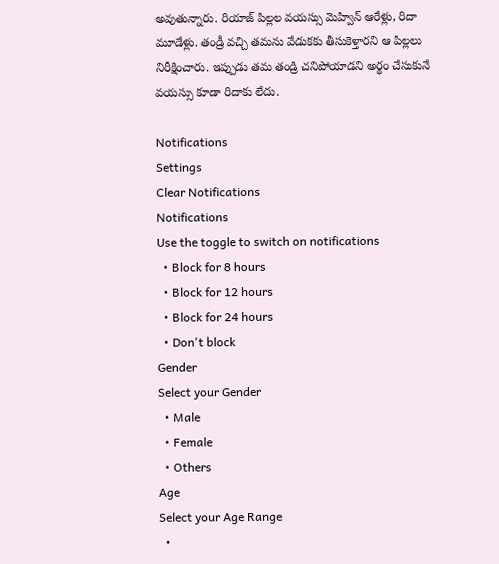అవుతున్నారు. రియాజ్ పిల్లల వయస్సు మెహ్విన్ ఆరేళ్లు, రిదా మూడేళ్లు. తండ్రీ వచ్చి తమను వేడుకకు తీసుకెళ్తారని ఆ పిల్లలు నిరీక్షించారు. ఇప్పుడు తమ తండ్రి చనిపోయాడని అర్థం చేసుకునే వయస్సు కూడా రిదాకు లేదు.

Notifications
Settings
Clear Notifications
Notifications
Use the toggle to switch on notifications
  • Block for 8 hours
  • Block for 12 hours
  • Block for 24 hours
  • Don't block
Gender
Select your Gender
  • Male
  • Female
  • Others
Age
Select your Age Range
  •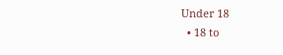Under 18
  • 18 to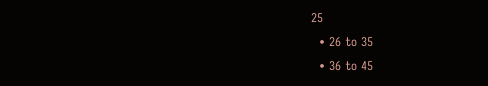25
  • 26 to 35
  • 36 to 45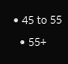• 45 to 55
  • 55+